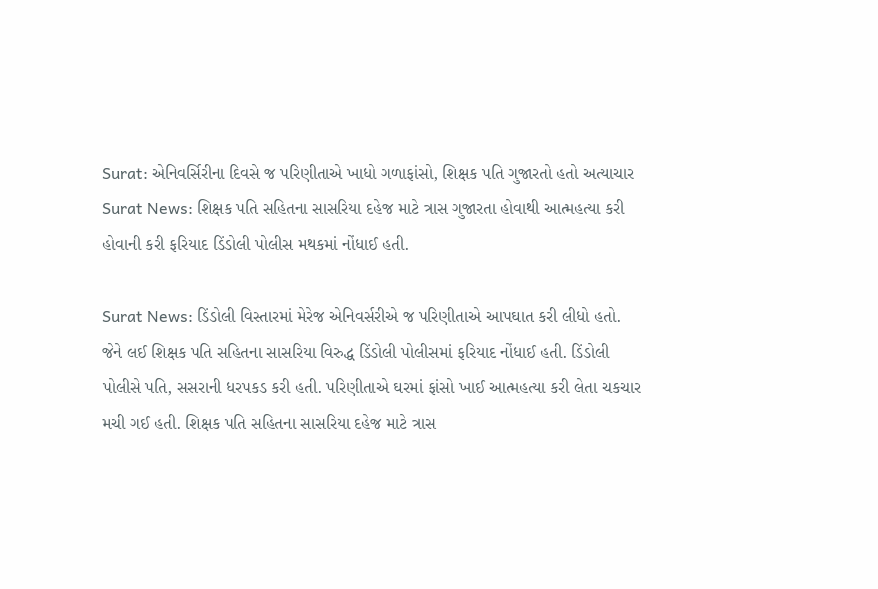Surat: એનિવર્સિરીના દિવસે જ પરિણીતાએ ખાધો ગળાફાંસો, શિક્ષક પતિ ગુજારતો હતો અત્યાચાર
Surat News: શિક્ષક પતિ સહિતના સાસરિયા દહેજ માટે ત્રાસ ગુજારતા હોવાથી આત્મહત્યા કરી હોવાની કરી ફરિયાદ ડિંડોલી પોલીસ મથકમાં નોંધાઈ હતી.

Surat News: ડિંડોલી વિસ્તારમાં મેરેજ એનિવર્સરીએ જ પરિણીતાએ આપઘાત કરી લીધો હતો. જેને લઈ શિક્ષક પતિ સહિતના સાસરિયા વિરુદ્ધ ડિંડોલી પોલીસમાં ફરિયાદ નોંધાઈ હતી. ડિંડોલી પોલીસે પતિ, સસરાની ધરપકડ કરી હતી. પરિણીતાએ ઘરમાં ફાંસો ખાઈ આત્મહત્યા કરી લેતા ચકચાર મચી ગઈ હતી. શિક્ષક પતિ સહિતના સાસરિયા દહેજ માટે ત્રાસ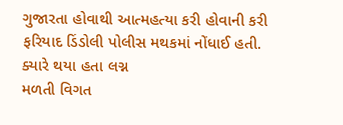ગુજારતા હોવાથી આત્મહત્યા કરી હોવાની કરી ફરિયાદ ડિંડોલી પોલીસ મથકમાં નોંધાઈ હતી.
ક્યારે થયા હતા લગ્ન
મળતી વિગત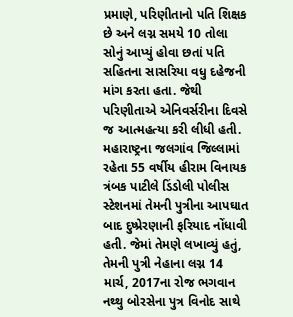પ્રમાણે, પરિણીતાનો પતિ શિક્ષક છે અને લગ્ન સમયે 10 તોલા સોનું આપ્યું હોવા છતાં પતિ સહિતના સાસરિયા વધુ દહેજની માંગ કરતા હતા. જેથી પરિણીતાએ એનિવર્સરીના દિવસે જ આત્મહત્યા કરી લીધી હતી. મહારાષ્ટ્રના જલગાંવ જિલ્લામાં રહેતા 55 વર્ષીય હીરામ વિનાયક ત્રંબક પાટીલે ડિંડોલી પોલીસ સ્ટેશનમાં તેમની પુત્રીના આપઘાત બાદ દુષ્પ્રેરણાની ફરિયાદ નોંધાવી હતી. જેમાં તેમણે લખાવ્યું હતું, તેમની પુત્રી નેહાના લગ્ન 14 માર્ચ, 2017ના રોજ ભગવાન નથ્થુ બોરસેના પુત્ર વિનોદ સાથે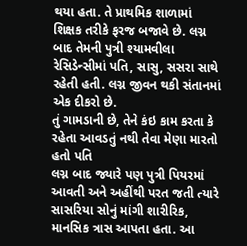થયા હતા. તે પ્રાથમિક શાળામાં શિક્ષક તરીકે ફરજ બજાવે છે. લગ્ન બાદ તેમની પુત્રી શ્યામવીલા રેસિડેન્સીમાં પતિ, સાસુ, સસરા સાથે રહેતી હતી. લગ્ન જીવન થકી સંતાનમાં એક દીકરો છે.
તું ગામડાની છે, તેને કંઇ કામ કરતા કે રહેતા આવડતું નથી તેવા મેણા મારતો હતો પતિ
લગ્ન બાદ જ્યારે પણ પુત્રી પિયરમાં આવતી અને અહીંથી પરત જતી ત્યારે સાસરિયા સોનું માંગી શારીરિક, માનસિક ત્રાસ આપતા હતા. આ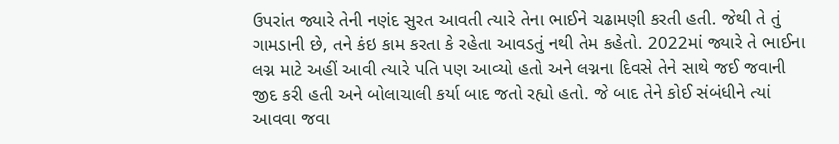ઉપરાંત જ્યારે તેની નણંદ સુરત આવતી ત્યારે તેના ભાઈને ચઢામણી કરતી હતી. જેથી તે તું ગામડાની છે, તને કંઇ કામ કરતા કે રહેતા આવડતું નથી તેમ કહેતો. 2022માં જ્યારે તે ભાઈના લગ્ન માટે અહીં આવી ત્યારે પતિ પણ આવ્યો હતો અને લગ્નના દિવસે તેને સાથે જઈ જવાની જીદ કરી હતી અને બોલાચાલી કર્યા બાદ જતો રહ્યો હતો. જે બાદ તેને કોઈ સંબંધીને ત્યાં આવવા જવા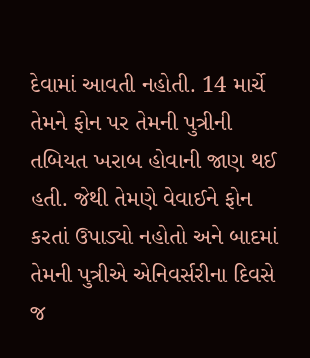દેવામાં આવતી નહોતી. 14 માર્ચે તેમને ફોન પર તેમની પુત્રીની તબિયત ખરાબ હોવાની જાણ થઈ હતી. જેથી તેમણે વેવાઈને ફોન કરતાં ઉપાડ્યો નહોતો અને બાદમાં તેમની પુત્રીએ એનિવર્સરીના દિવસે જ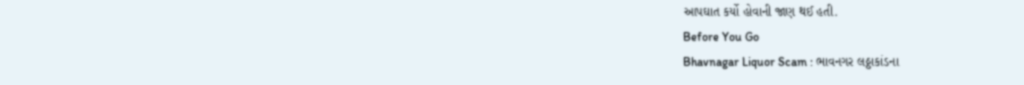આપઘાત કર્યો હોવાની જાણ થઈ હતી.
Before You Go
Bhavnagar Liquor Scam : ભાવનગર લઠ્ઠાકાંડના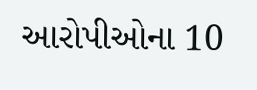આરોપીઓના 10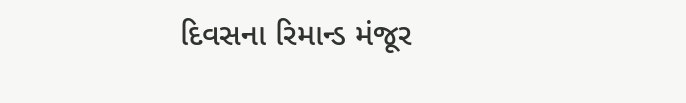દિવસના રિમાન્ડ મંજૂર